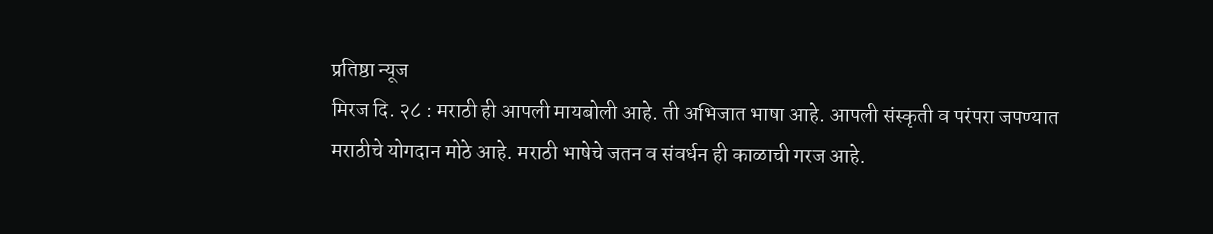प्रतिष्ठा न्यूज
मिरज दि. २८ : मराठी ही आपली मायबोली आहे. ती अभिजात भाषा आहे. आपली संस्कृती व परंपरा जपण्यात मराठीचे योगदान मोठे आहे. मराठी भाषेचे जतन व संवर्धन ही काळाची गरज आहे.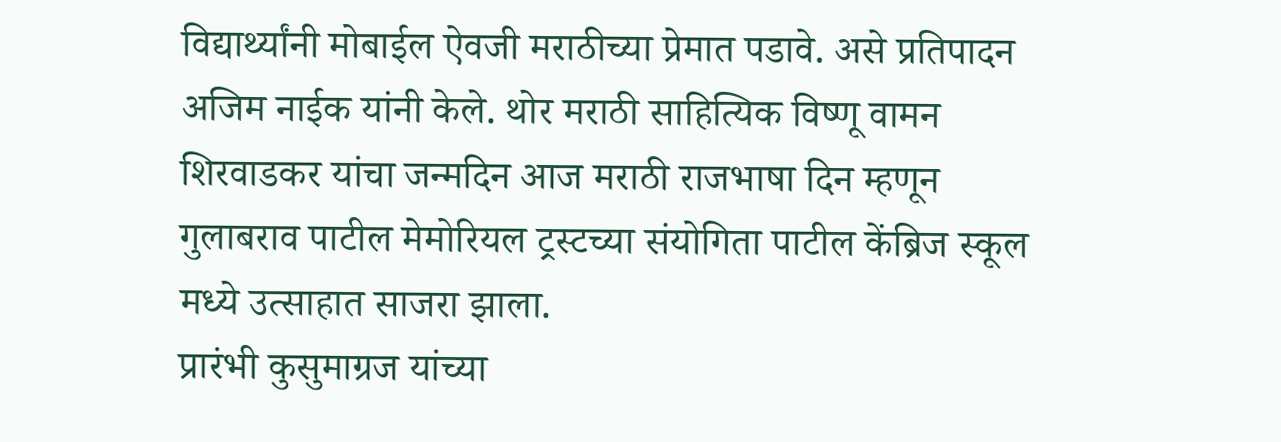विद्यार्थ्यांनी मोबाईल ऐवजी मराठीच्या प्रेमात पडावे. असे प्रतिपादन अजिम नाईक यांनी केले. थोर मराठी साहित्यिक विष्णू वामन शिरवाडकर यांचा जन्मदिन आज मराठी राजभाषा दिन म्हणून गुलाबराव पाटील मेमोरियल ट्रस्टच्या संयोगिता पाटील केंब्रिज स्कूल मध्ये उत्साहात साजरा झाला.
प्रारंभी कुसुमाग्रज यांच्या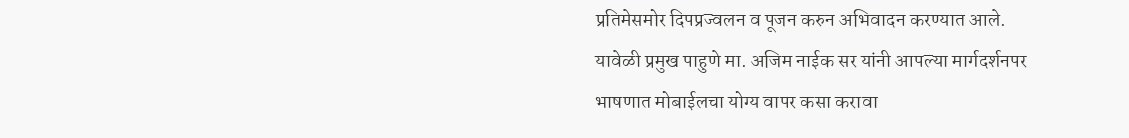प्रतिमेसमोर दिपप्रज्वलन व पूजन करुन अभिवादन करण्यात आले.
यावेळी प्रमुख पाहुणे मा. अजिम नाईक सर यांनी आपल्या मार्गदर्शनपर भाषणात मोबाईलचा योग्य वापर कसा करावा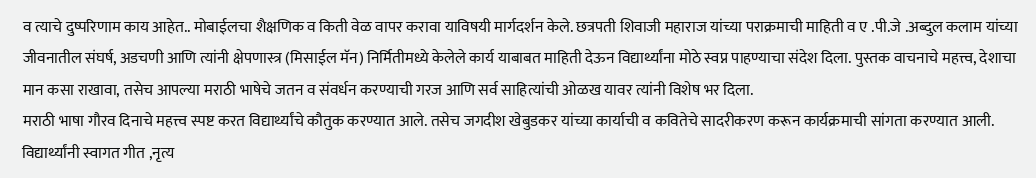व त्याचे दुष्परिणाम काय आहेत.. मोबाईलचा शैक्षणिक व किती वेळ वापर करावा याविषयी मार्गदर्शन केले. छत्रपती शिवाजी महाराज यांच्या पराक्रमाची माहिती व ए .पी.जे .अब्दुल कलाम यांच्या जीवनातील संघर्ष, अडचणी आणि त्यांनी क्षेपणास्त्र (मिसाईल मॅन) निर्मितीमध्ये केलेले कार्य याबाबत माहिती देऊन विद्यार्थ्यांना मोठे स्वप्न पाहण्याचा संदेश दिला. पुस्तक वाचनाचे महत्त्व, देशाचा मान कसा राखावा, तसेच आपल्या मराठी भाषेचे जतन व संवर्धन करण्याची गरज आणि सर्व साहित्यांची ओळख यावर त्यांनी विशेष भर दिला.
मराठी भाषा गौरव दिनाचे महत्त्व स्पष्ट करत विद्यार्थ्यांचे कौतुक करण्यात आले. तसेच जगदीश खेबुडकर यांच्या कार्याची व कवितेचे सादरीकरण करून कार्यक्रमाची सांगता करण्यात आली.
विद्यार्थ्यांनी स्वागत गीत ,नृत्य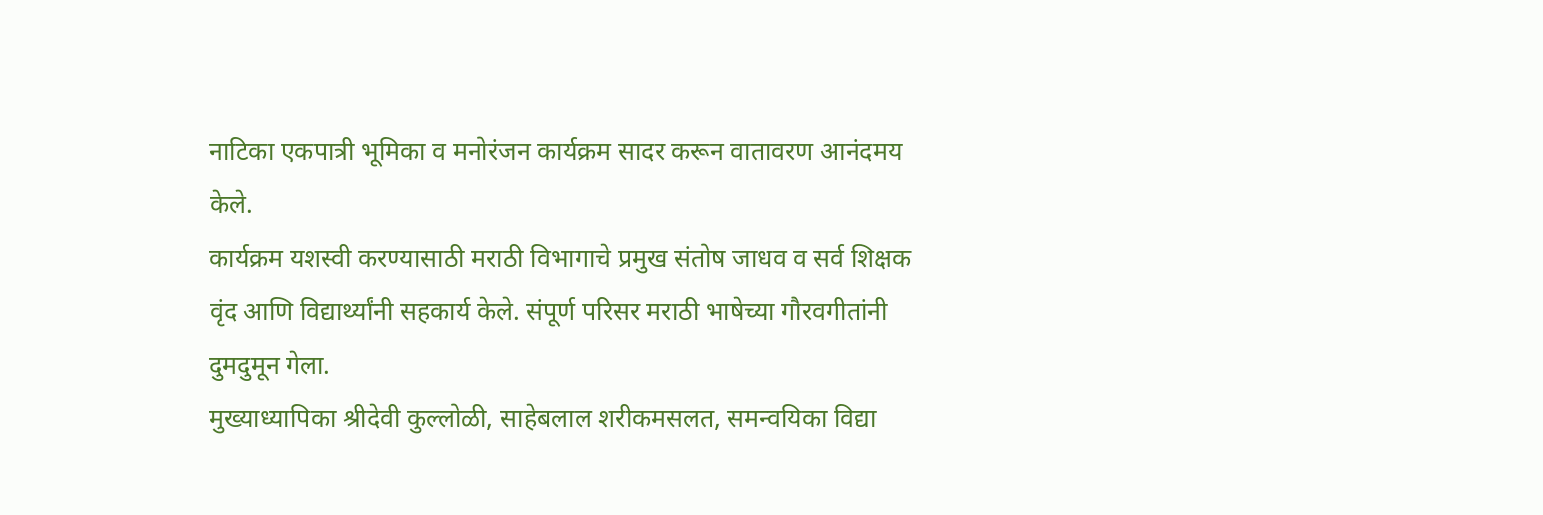नाटिका एकपात्री भूमिका व मनोरंजन कार्यक्रम सादर करून वातावरण आनंदमय केले.
कार्यक्रम यशस्वी करण्यासाठी मराठी विभागाचे प्रमुख संतोष जाधव व सर्व शिक्षक वृंद आणि विद्यार्थ्यांनी सहकार्य केले. संपूर्ण परिसर मराठी भाषेच्या गौरवगीतांनी दुमदुमून गेला.
मुख्याध्यापिका श्रीदेवी कुल्लोळी, साहेबलाल शरीकमसलत, समन्वयिका विद्या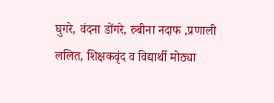घुगरे, वंदना डोंगरे, रुबीना नदाफ ,प्रणाली ललित, शिक्षकवृंद व विद्यार्थी मोठ्या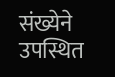संख्येने उपस्थित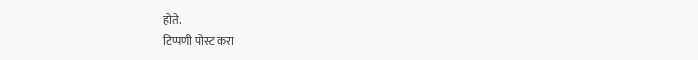होते.
टिप्पणी पोस्ट करा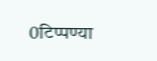0टिप्पण्या